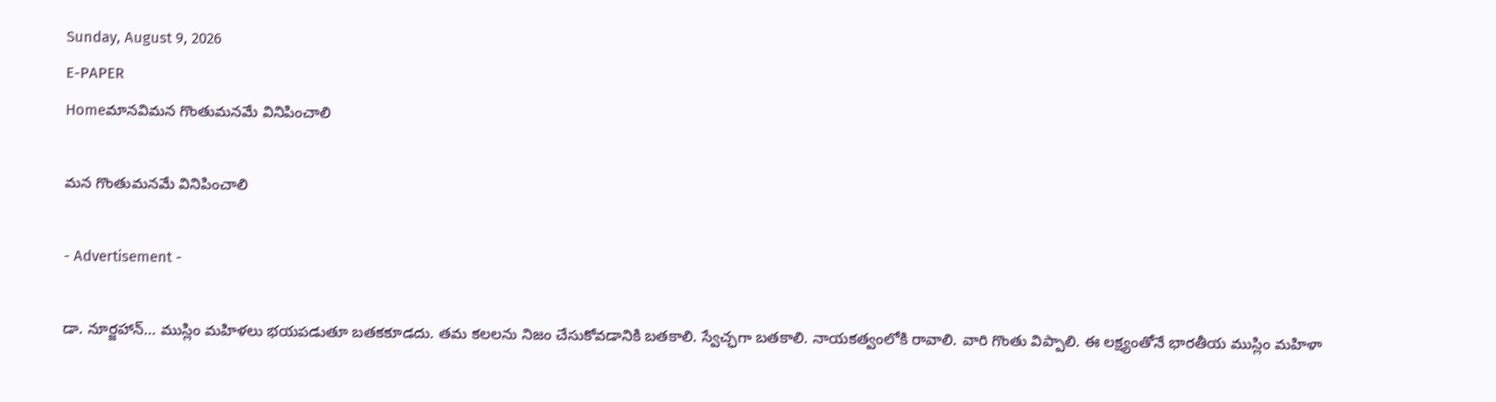Sunday, August 9, 2026
E-PAPER
Homeమానవిమన గొంతుమనమే వినిపించాలి

మన గొంతుమనమే వినిపించాలి

- Advertisement -

డా. నూర్జహాన్‌… ముస్లిం మహిళలు భయపడుతూ బతకకూడదు. తమ కలలను నిజం చేసుకోవడానికి బతకాలి. స్వేచ్ఛగా బతకాలి. నాయకత్వంలోకి రావాలి. వారి గొంతు విప్పాలి. ఈ లక్ష్యంతోనే భారతీయ ముస్లిం మహిళా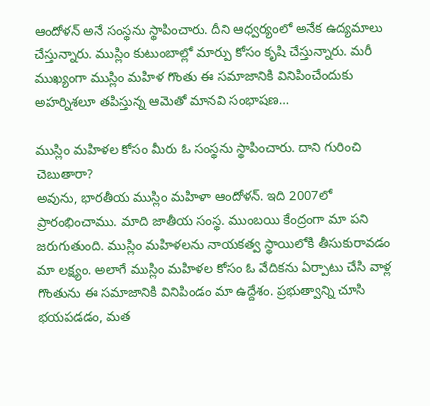ఆందోళన్‌ అనే సంస్థను స్థాపించారు. దీని ఆధ్వర్యంలో అనేక ఉద్యమాలు చేస్తున్నారు. ముస్లిం కుటుంబాల్లో మార్పు కోసం కృషి చేస్తున్నారు. మరీ ముఖ్యంగా ముస్లిం మహిళ గొంతు ఈ సమాజానికి వినిపించేందుకు అహర్నిశలూ తపిస్తున్న ఆమెతో మానవి సంభాషణ…

ముస్లిం మహిళల కోసం మీరు ఓ సంస్థను స్థాపించారు. దాని గురించి చెబుతారా?
అవును, భారతీయ ముస్లిం మహిళా ఆందోళన్‌. ఇది 2007లో ప్రారంభించాము. మాది జాతీయ సంస్థ. ముంబయి కేంద్రంగా మా పని జరుగుతుంది. ముస్లిం మహిళలను నాయకత్వ స్థాయిలోకి తీసుకురావడం మా లక్ష్యం. అలాగే ముస్లిం మహిళల కోసం ఓ వేదికను ఏర్పాటు చేసి వాళ్ల గొంతును ఈ సమాజానికి వినిపిండం మా ఉద్దేశం. ప్రభుత్వాన్ని చూసి భయపడడం, మత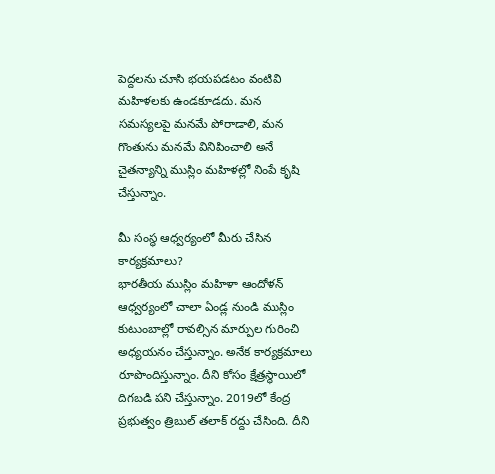పెద్దలను చూసి భయపడటం వంటివి మహిళలకు ఉండకూడదు. మన సమస్యలపై మనమే పోరాడాలి, మన గొంతును మనమే వినిపించాలి అనే చైతన్యాన్ని ముస్లిం మహిళల్లో నింపే కృషి చేస్తున్నాం.

మీ సంస్థ ఆధ్వర్యంలో మీరు చేసిన కార్యక్రమాలు?
భారతీయ ముస్లిం మహిళా ఆందోళన్‌ ఆధ్వర్యంలో చాలా ఏండ్ల నుండి ముస్లిం కుటుంబాల్లో రావల్సిన మార్పుల గురించి అధ్యయనం చేస్తున్నాం. అనేక కార్యక్రమాలు రూపొందిస్తున్నాం. దీని కోసం క్షేత్రస్థాయిలో దిగబడి పని చేస్తున్నాం. 2019లో కేంద్ర ప్రభుత్వం త్రిబుల్‌ ‌తలాక్‌ ‌రద్దు చేసింది. దీని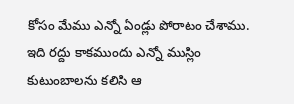కోసం మేము ఎన్నో ఏండ్లు పోరాటం చేశాము. ఇది రద్దు కాకముందు ఎన్నో ముస్లిం కుటుంబాలను కలిసి ఆ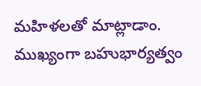మహిళలతో మాట్లాడాం. ముఖ్యంగా బహుభార్యత్వం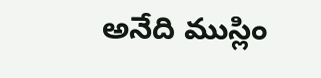అనేది ముస్లిం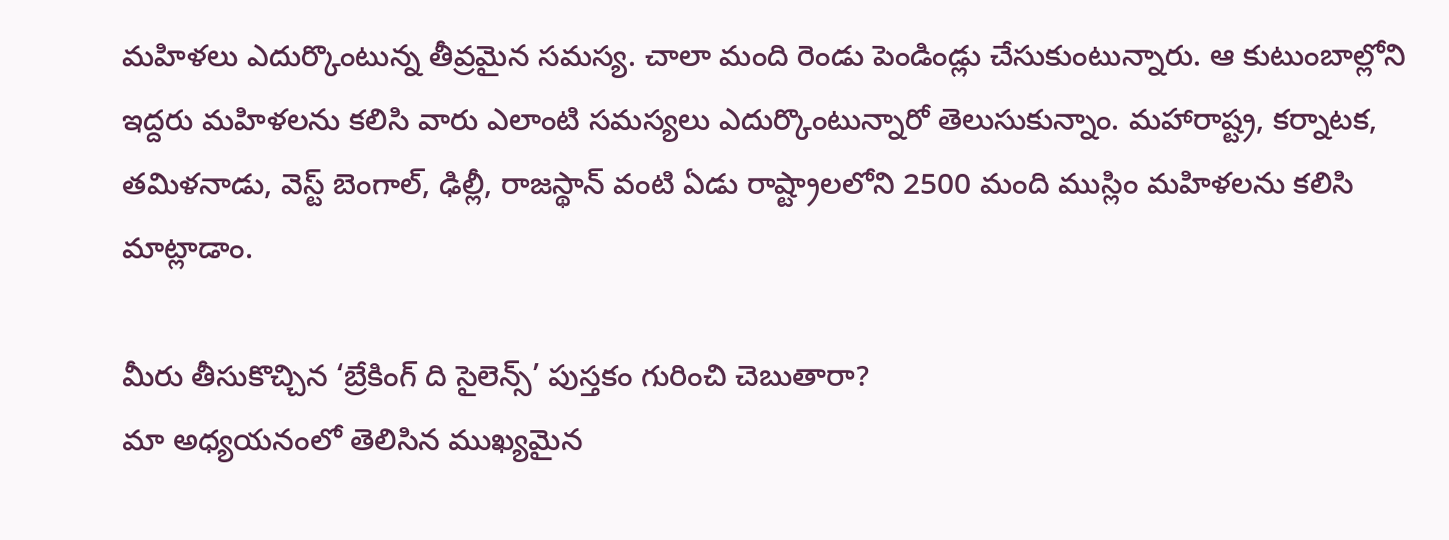మహిళలు ఎదుర్కొంటున్న తీవ్రమైన సమస్య. చాలా మంది రెండు పెండిండ్లు చేసుకుంటున్నారు. ఆ కుటుంబాల్లోని ఇద్దరు మహిళలను కలిసి వారు ఎలాంటి సమస్యలు ఎదుర్కొంటున్నారో తెలుసుకున్నాం. మహారాష్ట్ర, కర్నాటక, తమిళనాడు, వెస్ట్‌ ‌బెంగాల్‌, ఢిల్లీ, రాజస్థాన్‌ ‌వంటి ఏడు రాష్ట్రాలలోని 2500 మంది ముస్లిం మహిళలను కలిసి మాట్లాడాం.

మీరు తీసుకొచ్చిన ‘బ్రేకింగ్‌ ‌ది సైలెన్స్‌’ పుస్తకం గురించి చెబుతారా?
మా అధ్యయనంలో తెలిసిన ముఖ్యమైన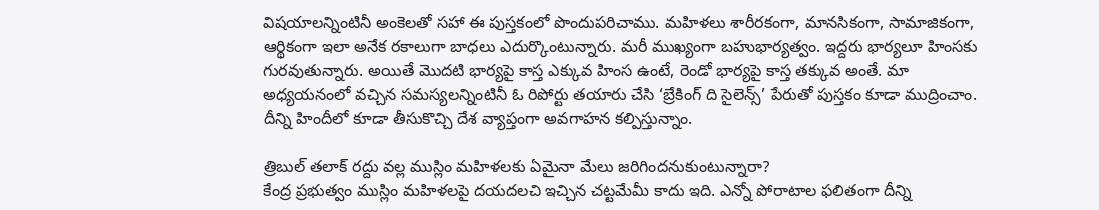విషయాలన్నింటినీ అంకెలతో సహా ఈ పుస్తకంలో పొందుపరిచాము. మహిళలు శారీరకంగా, మానసికంగా, సామాజికంగా, ఆర్థికంగా ఇలా అనేక రకాలుగా బాధలు ఎదుర్కొంటున్నారు. మరీ ముఖ్యంగా బహుభార్యత్వం. ఇద్దరు భార్యలూ హింసకు గురవుతున్నారు. అయితే మొదటి భార్యపై కాస్త ఎక్కువ హింస ఉంటే, రెండో భార్యపై కాస్త తక్కువ అంతే. మా అధ్యయనంలో వచ్చిన సమస్యలన్నింటినీ ఓ రిపోర్టు తయారు చేసి ‘బ్రేకింగ్‌ ‌ది సైలెన్స్‌’ పేరుతో పుస్తకం కూడా ముద్రించాం. దీన్ని హిందీలో కూడా తీసుకొచ్చి దేశ వ్యాప్తంగా అవగాహన కల్పిస్తున్నాం.

త్రిబుల్‌ ‌తలాక్‌ ‌రద్దు వల్ల ముస్లిం మహిళలకు ఏమైనా మేలు జరిగిందనుకుంటున్నారా?
కేంద్ర ప్రభుత్వం ముస్లిం మహిళలపై దయదలచి ఇచ్చిన చట్టమేమీ కాదు ఇది. ఎన్నో పోరాటాల ఫలితంగా దీన్ని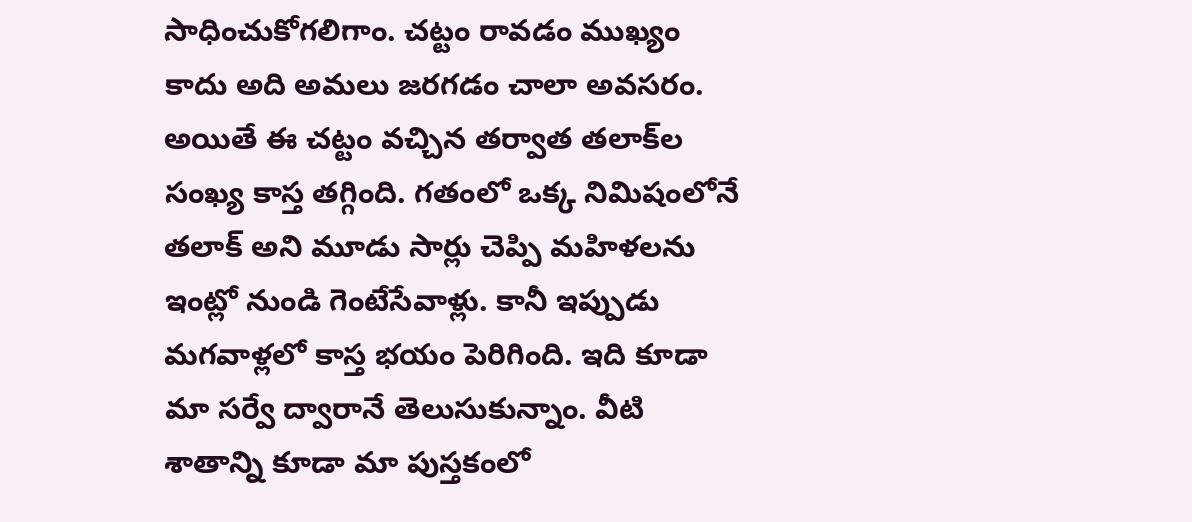సాధించుకోగలిగాం. చట్టం రావడం ముఖ్యం కాదు అది అమలు జరగడం చాలా అవసరం. అయితే ఈ చట్టం వచ్చిన తర్వాత తలాక్‌‌ల సంఖ్య కాస్త తగ్గింది. గతంలో ఒక్క నిమిషంలోనే తలాక్‌ అని మూడు సార్లు చెప్పి మహిళలను ఇంట్లో నుండి గెంటేసేవాళ్లు. కానీ ఇప్పుడు మగవాళ్లలో కాస్త భయం పెరిగింది. ఇది కూడా మా సర్వే ద్వారానే తెలుసుకున్నాం. వీటి శాతాన్ని కూడా మా పుస్తకంలో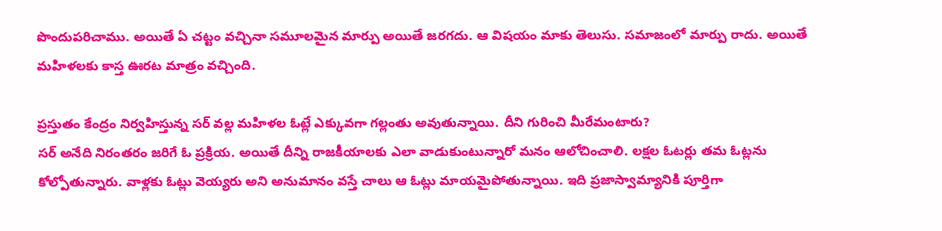పొందుపరిచాము. అయితే ఏ చట్టం వచ్చినా సమూలమైన మార్పు అయితే జరగదు. ఆ విషయం మాకు తెలుసు. సమాజంలో మార్పు రాదు. అయితే మహిళలకు కాస్త ఊరట మాత్రం వచ్చింది.

ప్రస్తుతం కేంద్రం నిర్వహిస్తున్న సర్‌ ‌వల్ల మహిళల ఓట్లే ఎక్కువగా గల్లంతు అవుతున్నాయి. దీని గురించి మీరేమంటారు?
సర్‌ అనేది నిరంతరం జరిగే ఓ ప్రక్రియ. అయితే దీన్ని రాజకీయాలకు ఎలా వాడుకుంటున్నారో మనం ఆలోచించాలి. లక్షల ఓటర్లు తమ ఓట్లను కోల్పోతున్నారు. వాళ్లకు ఓట్లు వెయ్యరు అని అనుమానం వస్తే చాలు ఆ ఓట్లు మాయమైపోతున్నాయి. ఇది ప్రజాస్వామ్యానికి పూర్తిగా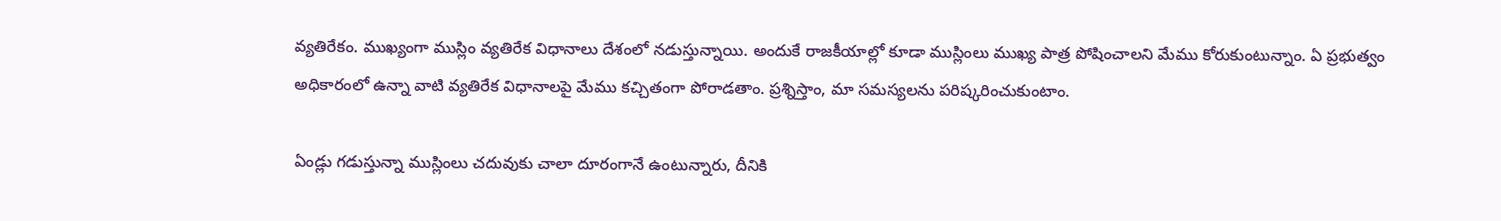వ్యతిరేకం. ముఖ్యంగా ముస్లిం వ్యతిరేక విధానాలు దేశంలో నడుస్తున్నాయి. అందుకే రాజకీయాల్లో కూడా ముస్లింలు ముఖ్య పాత్ర పోషించాలని మేము కోరుకుంటున్నాం. ఏ ప్రభుత్వం అధికారంలో ఉన్నా వాటి వ్యతిరేక విధానాలపై మేము కచ్చితంగా పోరాడతాం. ప్రశ్నిస్తాం, మా సమస్యలను పరిష్కరించుకుంటాం.

ఏండ్లు గడుస్తున్నా ముస్లింలు చదువుకు చాలా దూరంగానే ఉంటున్నారు, దీనికి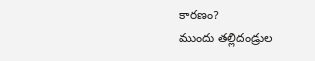కారణం?
ముందు తల్లిదండ్రుల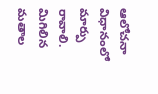ఆలోచనా విధానంలో మార్పు రావాలి. మిగిలిన మతాల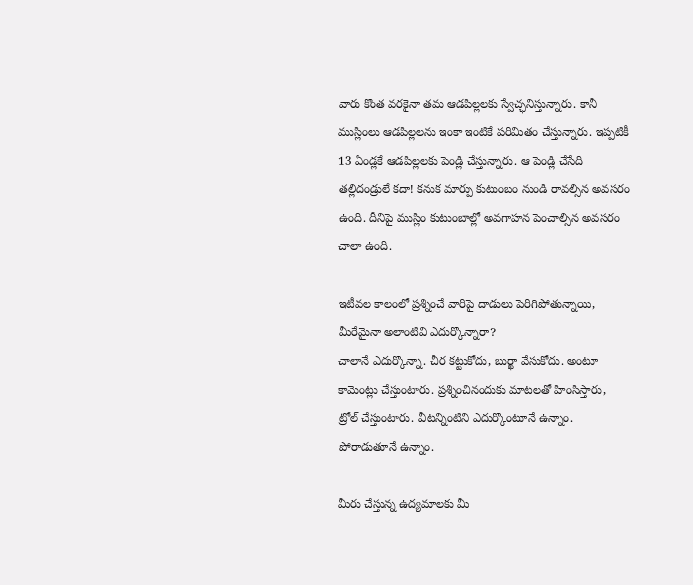వారు కొంత వరకైనా తమ ఆడపిల్లలకు స్వేచ్ఛనిస్తున్నారు. కానీ ముస్లింలు ఆడపిల్లలను ఇంకా ఇంటికే పరిమితం చేస్తున్నారు. ఇప్పటికీ 13 ఏండ్లకే ఆడపిల్లలకు పెండ్లి చేస్తున్నారు. ఆ పెండ్లి చేసేది తల్లిదండ్రులే కదా! కనుక మార్పు కుటుంబం నుండి రావల్సిన అవసరం ఉంది. దీనిపై ముస్లిం కుటుంబాల్లో అవగాహన పెంచాల్సిన అవసరం చాలా ఉంది.

ఇటీవల కాలంలో ప్రశ్నించే వారిపై దాడులు పెరిగిపోతున్నాయి, మీరేమైనా అలాంటివి ఎదుర్కొన్నారా?
చాలానే ఎదుర్కొన్నా. చీర కట్టుకోదు, బుర్ఖా వేసుకోదు. అంటూ కామెంట్లు చేస్తుంటారు. ప్రశ్నించినందుకు మాటలతో హింసిస్తారు, ట్రోల్‌ ‌చేస్తుంటారు. వీటన్నింటిని ఎదుర్కొంటూనే ఉన్నాం. పోరాడుతూనే ఉన్నాం.

మీరు చేస్తున్న ఉద్యమాలకు మీ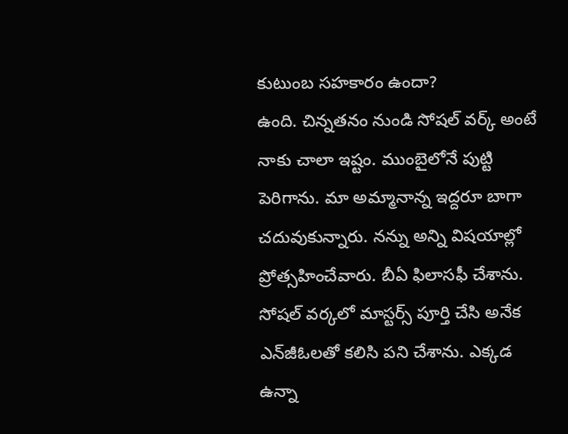కుటుంబ సహకారం ఉందా?
ఉంది. చిన్నతనం నుండి సోషల్‌ ‌వర్క్‌ అంటే నాకు చాలా ఇష్టం. ముంబైలోనే పుట్టి పెరిగాను. మా అమ్మానాన్న ఇద్దరూ బాగా చదువుకున్నారు. నన్ను అన్ని విషయాల్లో ప్రోత్సహించేవారు. బీఏ ఫిలాసఫీ చేశాను. సోషల్‌ ‌వర్కలో మాస్టర్స్‌ ‌పూర్తి చేసి అనేక ఎన్‌‌జీఓలతో కలిసి పని చేశాను. ఎక్కడ ఉన్నా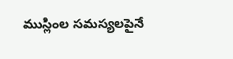ముస్లింల సమస్యలపైనే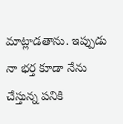మాట్లాడతాను. ఇప్పుడు నా భర్త కూడా నేను చేస్తున్న పనికి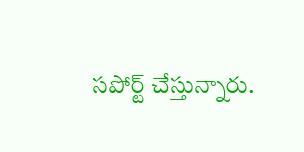సపోర్ట్‌ ‌చేస్తున్నారు.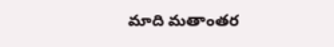మాది మతాంతర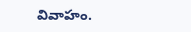వివాహం.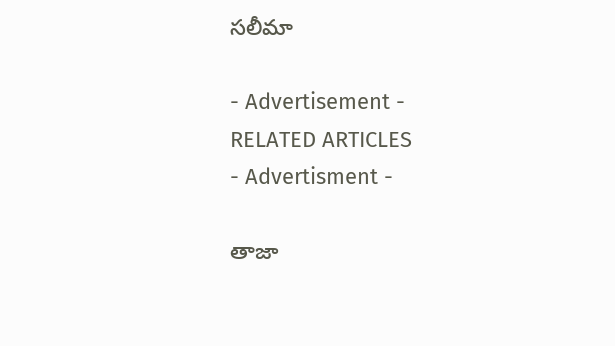సలీమా

- Advertisement -
RELATED ARTICLES
- Advertisment -

తాజా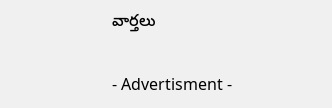వార్తలు

- Advertisment -